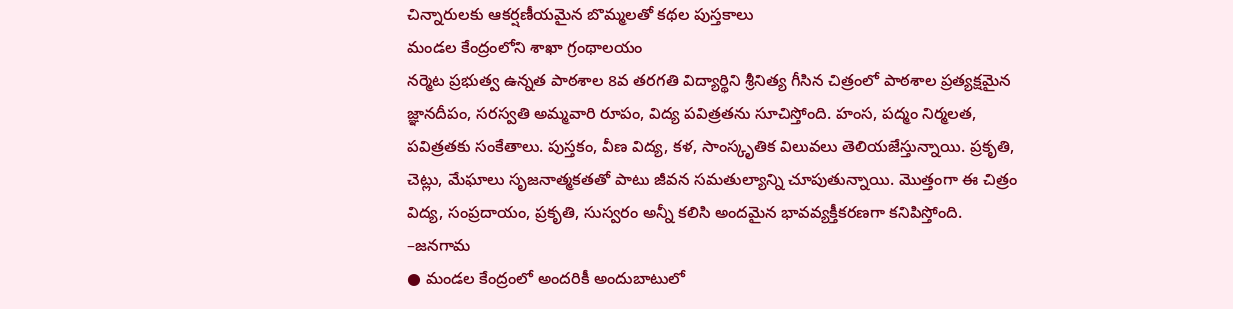చిన్నారులకు ఆకర్షణీయమైన బొమ్మలతో కథల పుస్తకాలు
మండల కేంద్రంలోని శాఖా గ్రంథాలయం
నర్మెట ప్రభుత్వ ఉన్నత పాఠశాల 8వ తరగతి విద్యార్థిని శ్రీనిత్య గీసిన చిత్రంలో పాఠశాల ప్రత్యక్షమైన జ్ఞానదీపం, సరస్వతి అమ్మవారి రూపం, విద్య పవిత్రతను సూచిస్తోంది. హంస, పద్మం నిర్మలత, పవిత్రతకు సంకేతాలు. పుస్తకం, వీణ విద్య, కళ, సాంస్కృతిక విలువలు తెలియజేస్తున్నాయి. ప్రకృతి, చెట్లు, మేఘాలు సృజనాత్మకతతో పాటు జీవన సమతుల్యాన్ని చూపుతున్నాయి. మొత్తంగా ఈ చిత్రం విద్య, సంప్రదాయం, ప్రకృతి, సుస్వరం అన్నీ కలిసి అందమైన భావవ్యక్తీకరణగా కనిపిస్తోంది.
–జనగామ
● మండల కేంద్రంలో అందరికీ అందుబాటులో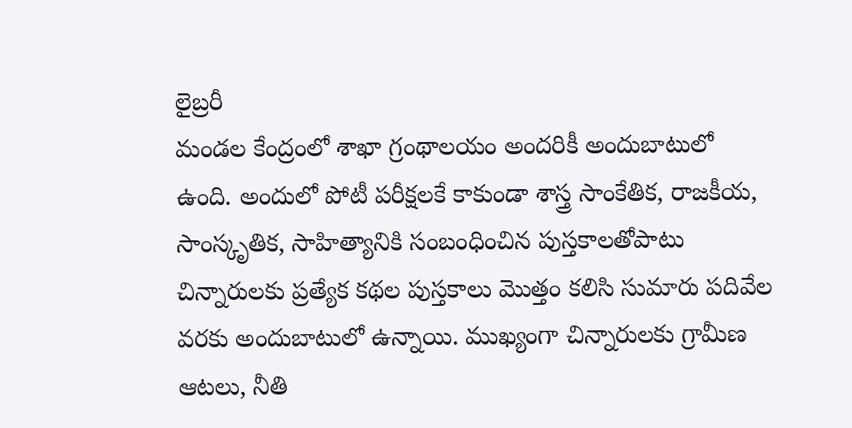లైబ్రరీ
మండల కేంద్రంలో శాఖా గ్రంథాలయం అందరికీ అందుబాటులో ఉంది. అందులో పోటీ పరీక్షలకే కాకుండా శాస్త్ర సాంకేతిక, రాజకీయ, సాంస్కృతిక, సాహిత్యానికి సంబంధించిన పుస్తకాలతోపాటు చిన్నారులకు ప్రత్యేక కథల పుస్తకాలు మొత్తం కలిసి సుమారు పదివేల వరకు అందుబాటులో ఉన్నాయి. ముఖ్యంగా చిన్నారులకు గ్రామీణ ఆటలు, నీతి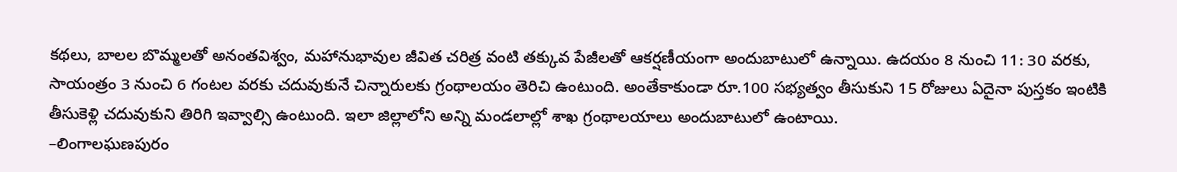కథలు, బాలల బొమ్మలతో అనంతవిశ్వం, మహానుభావుల జీవిత చరిత్ర వంటి తక్కువ పేజీలతో ఆకర్షణీయంగా అందుబాటులో ఉన్నాయి. ఉదయం 8 నుంచి 11: 30 వరకు, సాయంత్రం 3 నుంచి 6 గంటల వరకు చదువుకునే చిన్నారులకు గ్రంథాలయం తెరిచి ఉంటుంది. అంతేకాకుండా రూ.100 సభ్యత్వం తీసుకుని 15 రోజులు ఏదైనా పుస్తకం ఇంటికి తీసుకెళ్లి చదువుకుని తిరిగి ఇవ్వాల్సి ఉంటుంది. ఇలా జిల్లాలోని అన్ని మండలాల్లో శాఖ గ్రంథాలయాలు అందుబాటులో ఉంటాయి.
–లింగాలఘణపురం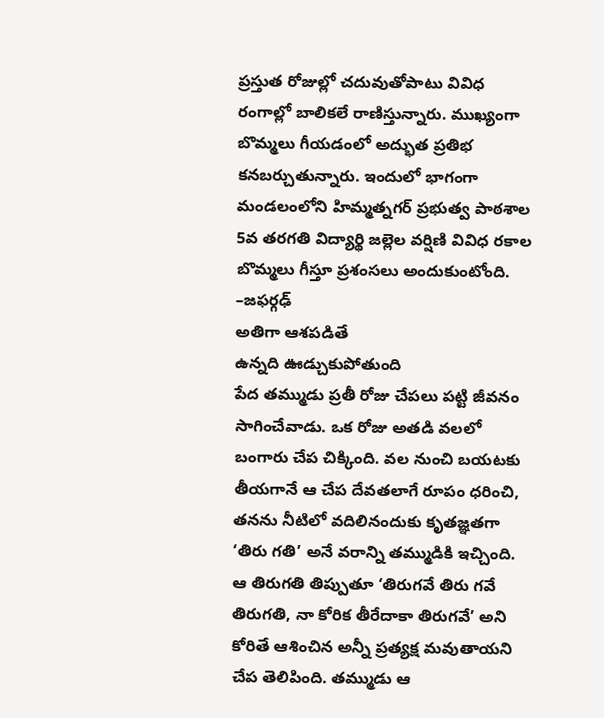ప్రస్తుత రోజుల్లో చదువుతోపాటు వివిధ రంగాల్లో బాలికలే రాణిస్తున్నారు. ముఖ్యంగా బొమ్మలు గీయడంలో అద్భుత ప్రతిభ కనబర్చుతున్నారు. ఇందులో భాగంగా మండలంలోని హిమ్మత్నగర్ ప్రభుత్వ పాఠశాల 5వ తరగతి విద్యార్థి జల్లెల వర్షిణి వివిధ రకాల బొమ్మలు గీస్తూ ప్రశంసలు అందుకుంటోంది.
–జఫర్గఢ్
అతిగా ఆశపడితే
ఉన్నది ఊడ్చుకుపోతుంది
పేద తమ్ముడు ప్రతీ రోజు చేపలు పట్టి జీవనం సాగించేవాడు. ఒక రోజు అతడి వలలో బంగారు చేప చిక్కింది. వల నుంచి బయటకు తీయగానే ఆ చేప దేవతలాగే రూపం ధరించి, తనను నీటిలో వదిలినందుకు కృతజ్ఞతగా ‘తిరు గతి’ అనే వరాన్ని తమ్ముడికి ఇచ్చింది. ఆ తిరుగతి తిప్పుతూ ‘తిరుగవే తిరు గవే తిరుగతి, నా కోరిక తీరేదాకా తిరుగవే’ అని కోరితే ఆశించిన అన్నీ ప్రత్యక్ష మవుతాయని చేప తెలిపింది. తమ్ముడు ఆ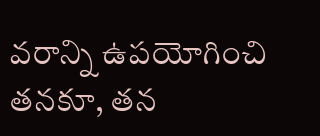వరాన్ని ఉపయోగించి తనకూ, తన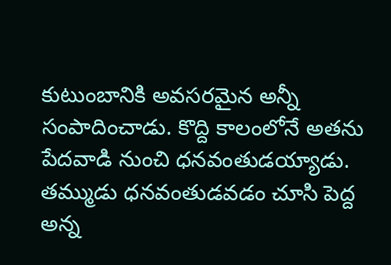కుటుంబానికి అవసరమైన అన్నీ సంపాదించాడు. కొద్ది కాలంలోనే అతను పేదవాడి నుంచి ధనవంతుడయ్యాడు. తమ్ముడు ధనవంతుడవడం చూసి పెద్ద అన్న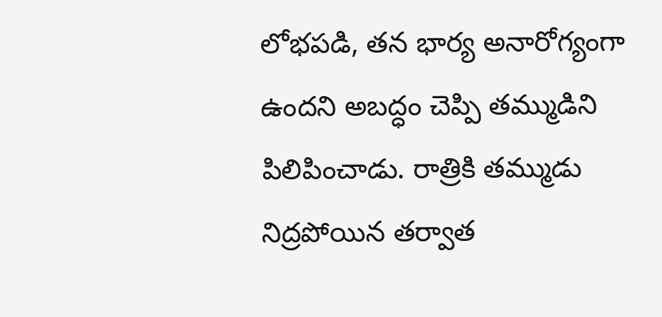లోభపడి, తన భార్య అనారోగ్యంగా ఉందని అబద్ధం చెప్పి తమ్ముడిని పిలిపించాడు. రాత్రికి తమ్ముడు నిద్రపోయిన తర్వాత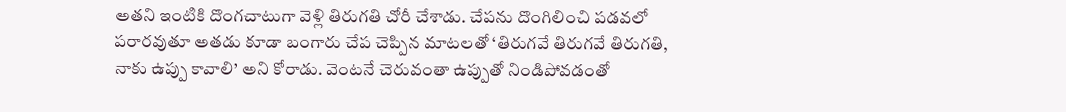అతని ఇంటికి దొంగచాటుగా వెళ్లి తిరుగతి చోరీ చేశాడు. చేపను దొంగిలించి పడవలో పరారవుతూ అతడు కూడా బంగారు చేప చెప్పిన మాటలతో ‘తిరుగవే తిరుగవే తిరుగతి, నాకు ఉప్పు కావాలి’ అని కోరాడు. వెంటనే చెరువంతా ఉప్పుతో నిండిపోవడంతో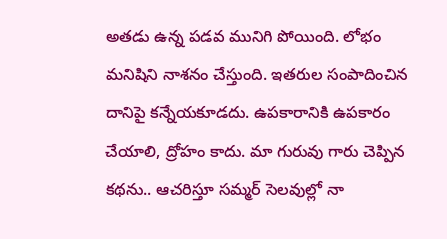అతడు ఉన్న పడవ మునిగి పోయింది. లోభం మనిషిని నాశనం చేస్తుంది. ఇతరుల సంపాదించిన దానిపై కన్నేయకూడదు. ఉపకారానికి ఉపకారం చేయాలి, ద్రోహం కాదు. మా గురువు గారు చెప్పిన కథను.. ఆచరిస్తూ సమ్మర్ సెలవుల్లో నా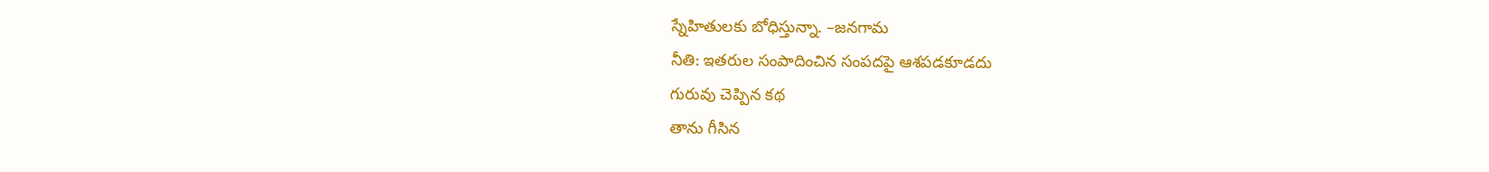స్నేహితులకు బోధిస్తున్నా. –జనగామ
నీతి: ఇతరుల సంపాదించిన సంపదపై ఆశపడకూడదు
గురువు చెప్పిన కథ
తాను గీసిన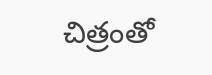చిత్రంతో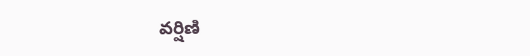వర్షిణి